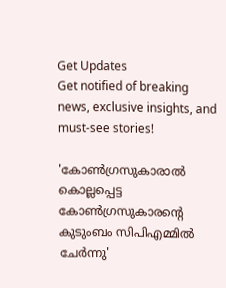Get Updates
Get notified of breaking news, exclusive insights, and must-see stories!

'കോണ്‍ഗ്രസുകാരാല്‍ കൊല്ലപ്പെട്ട കോണ്‍ഗ്രസുകാരന്‍റെ കുടുംബം സിപിഎമ്മില്‍ ചേര്‍ന്നു'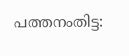പത്തനംതിട്ട: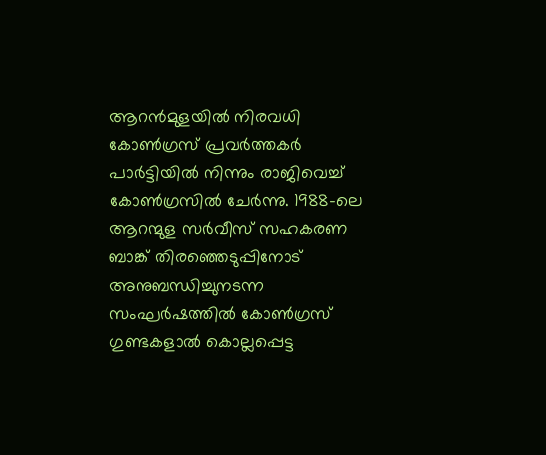ആറന്‍മുളയില്‍ നിരവധി കോണ്‍ഗ്രസ് പ്രവര്‍ത്തകര്‍ പാര്‍ട്ടിയില്‍ നിന്നും രാജിവെച്ച് കോണ്‍ഗ്രസില്‍ ചേര്‍ന്നു. 1988-ലെ ആറന്മുള സർവീസ് സഹകരണ ബാങ്ക് തിരഞ്ഞെടുപ്പിനോട് അനുബന്ധിച്ചുനടന്ന സംഘർഷത്തിൽ കോൺഗ്രസ്‌ ഗുണ്ടകളാൽ കൊല്ലപ്പെട്ട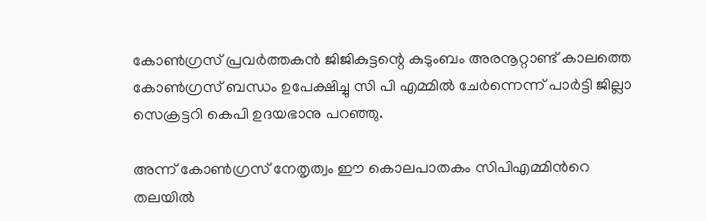കോൺഗ്രസ്‌ പ്രവർത്തകൻ ജിജികുട്ടന്റെ കുടുംബം അരനൂറ്റാണ്ട് കാലത്തെ കോൺഗ്രസ്‌ ബന്ധം ഉപേക്ഷിച്ചു സി പി എമ്മില്‍ ചേര്‍ന്നെന്ന് പാര്‍ട്ടി ജില്ലാ സെക്രട്ടറി കെപി ഉദയഭാനു പറഞ്ഞു.

അന്ന് കോൺഗ്രസ്‌ നേതൃത്വം ഈ കൊലപാതകം സിപിഎമ്മിന്‍റെ തലയിൽ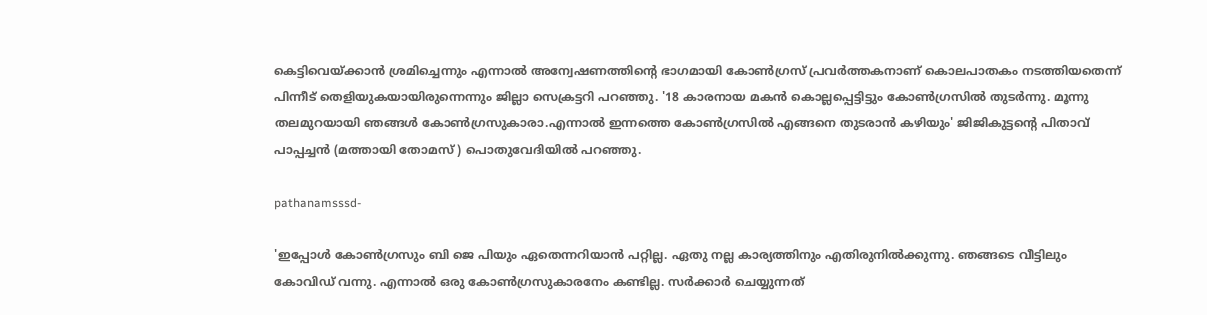കെട്ടിവെയ്ക്കാൻ ശ്രമിച്ചെന്നും എന്നാല്‍ അന്വേഷണത്തിന്റെ ഭാഗമായി കോൺഗ്രസ്‌ പ്രവർത്തകനാണ് കൊലപാതകം നടത്തിയതെന്ന് പിന്നീട് തെളിയുകയായിരുന്നെന്നും ജില്ലാ സെക്രട്ടറി പറഞ്ഞു. '18 കാരനായ മകൻ കൊല്ലപ്പെട്ടിട്ടും കോൺഗ്രസിൽ തുടർന്നു. മൂന്നു തലമുറയായി ഞങ്ങൾ കോൺഗ്രസുകാരാ.എന്നാൽ ഇന്നത്തെ കോൺഗ്രസിൽ എങ്ങനെ തുടരാൻ കഴിയും' ജിജികുട്ടന്റെ പിതാവ് പാപ്പച്ചൻ (മത്തായി തോമസ് ) പൊതുവേദിയിൽ പറഞ്ഞു.

pathanamsssd-

'ഇപ്പോൾ കോൺഗ്രസും ബി ജെ പിയും ഏതെന്നറിയാൻ പറ്റില്ല. ഏതു നല്ല കാര്യത്തിനും എതിരുനിൽക്കുന്നു. ഞങ്ങടെ വീട്ടിലും കോവിഡ് വന്നു. എന്നാൽ ഒരു കോൺഗ്രസുകാരനേം കണ്ടില്ല. സർക്കാർ ചെയ്യുന്നത്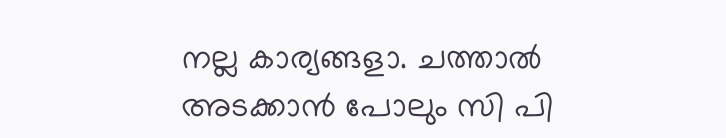നല്ല കാര്യങ്ങളാ. ചത്താൽ അടക്കാൻ പോലും സി പി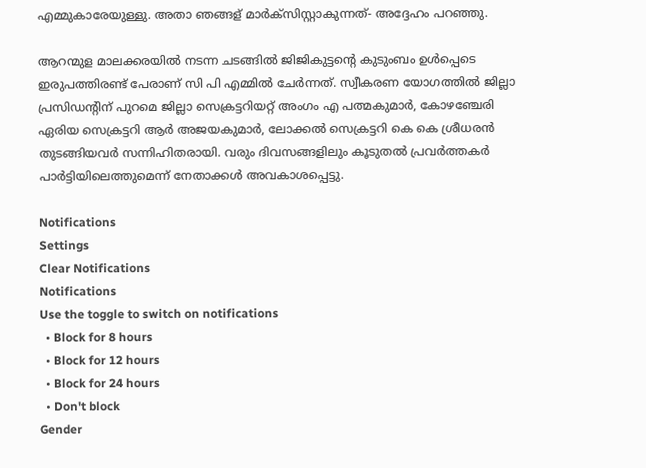എമ്മുകാരേയുള്ളു. അതാ ഞങ്ങള് മാർക്‌സിസ്റ്റാകുന്നത്- അദ്ദേഹം പറഞ്ഞു.

ആറന്മുള മാലക്കരയിൽ നടന്ന ചടങ്ങിൽ ജിജികുട്ടന്റെ കുടുംബം ഉൾപ്പെടെ ഇരുപത്തിരണ്ട് പേരാണ് സി പി എമ്മില്‍ ചേര്‍ന്നത്. സ്വീകരണ യോഗത്തിൽ ജില്ലാ പ്രസിഡന്‍റിന് പുറമെ ജില്ലാ സെക്രട്ടറിയറ്റ് അംഗം എ പത്മകുമാർ, കോഴഞ്ചേരി ഏരിയ സെക്രട്ടറി ആർ അജയകുമാർ, ലോക്കൽ സെക്രട്ടറി കെ കെ ശ്രീധരൻ തുടങ്ങിയവർ സന്നിഹിതരായി. വരും ദിവസങ്ങളിലും കൂടുതല്‍ പ്രവര്‍ത്തകര്‍ പാര്‍ട്ടിയിലെത്തുമെന്ന് നേതാക്കള്‍ അവകാശപ്പെട്ടു.

Notifications
Settings
Clear Notifications
Notifications
Use the toggle to switch on notifications
  • Block for 8 hours
  • Block for 12 hours
  • Block for 24 hours
  • Don't block
Gender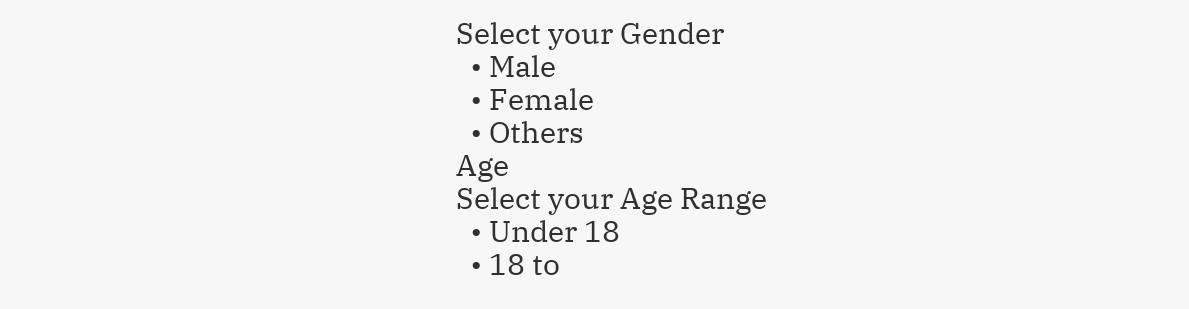Select your Gender
  • Male
  • Female
  • Others
Age
Select your Age Range
  • Under 18
  • 18 to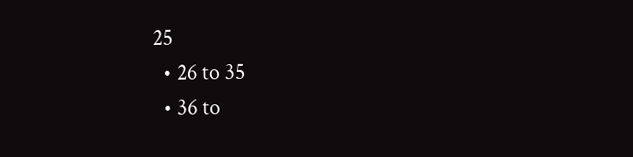25
  • 26 to 35
  • 36 to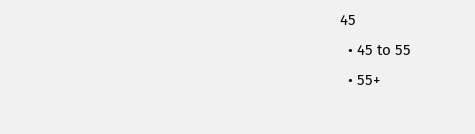45
  • 45 to 55
  • 55+